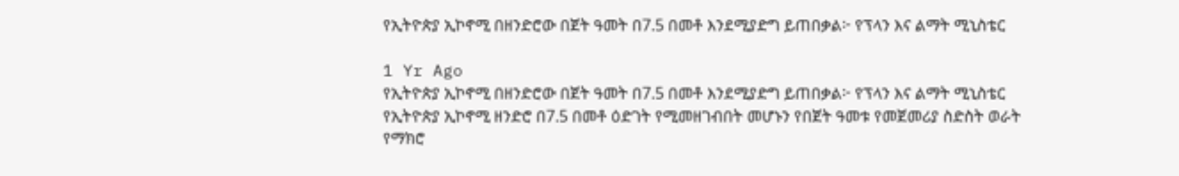የኢትዮጵያ ኢኮኖሚ በዘንድሮው በጀት ዓመት በ7.5 በመቶ እንደሚያድግ ይጠበቃል፦ የፕላን እና ልማት ሚኒስቴር

1 Yr Ago
የኢትዮጵያ ኢኮኖሚ በዘንድሮው በጀት ዓመት በ7.5 በመቶ እንደሚያድግ ይጠበቃል፦ የፕላን እና ልማት ሚኒስቴር
የኢትዮጵያ ኢኮኖሚ ዘንድሮ በ7.5 በመቶ ዕድገት የሚመዘገብበት መሆኑን የበጀት ዓመቱ የመጀመሪያ ስድስት ወራት የማክሮ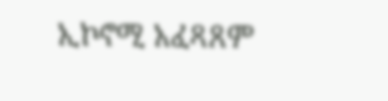ኢኮኖሚ አፈጻጸም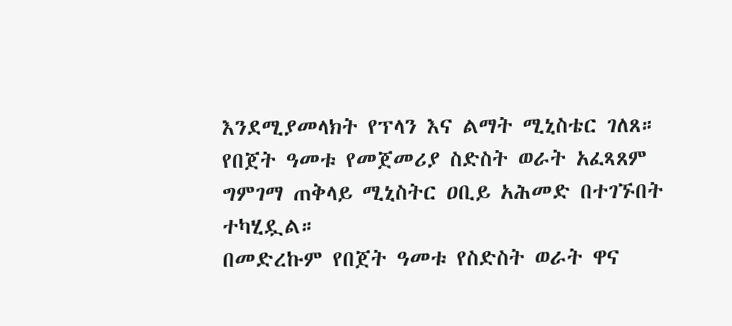እንደሚያመላክት የፕላን እና ልማት ሚኒስቴር ገለጸ።
የበጀት ዓመቱ የመጀመሪያ ስድስት ወራት አፈጻጸም ግምገማ ጠቅላይ ሚኒስትር ዐቢይ አሕመድ በተገኙበት ተካሂዷል።
በመድረኩም የበጀት ዓመቱ የስድስት ወራት ዋና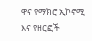ዋና የማክሮ ኢኮኖሚ እና የዘርፎች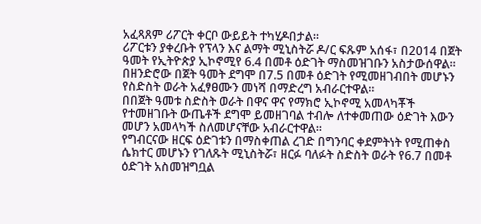አፈጻጸም ሪፖርት ቀርቦ ውይይት ተካሂዶበታል።
ሪፖርቱን ያቀረቡት የፕላን እና ልማት ሚኒስትሯ ዶ/ር ፍጹም አሰፋ፣ በ2014 በጀት ዓመት የኢትዮጵያ ኢኮኖሚየ 6.4 በመቶ ዕድገት ማስመዝገቡን አስታውሰዋል።
በዘንድሮው በጀት ዓመት ደግሞ በ7.5 በመቶ ዕድገት የሚመዘገብበት መሆኑን የስድስት ወራት አፈፃፀሙን መነሻ በማድረግ አብራርተዋል።
በበጀት ዓመቱ ስድስት ወራት በዋና ዋና የማክሮ ኢኮኖሚ አመላካቾች የተመዘገቡት ውጤቶች ደግሞ ይመዘገባል ተብሎ ለተቀመጠው ዕድገት እውን መሆን አመላካች ስለመሆናቸው አብራርተዋል።
የግብርናው ዘርፍ ዕድገቱን በማስቀጠል ረገድ በግንባር ቀደምትነት የሚጠቀስ ሴክተር መሆኑን የገለጹት ሚኒስትሯ፣ ዘርፉ ባለፉት ስድስት ወራት የ6.7 በመቶ ዕድገት አስመዝግቧል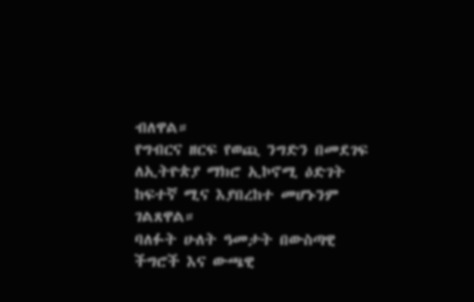ብለዋል።
የግብርና ዘርፍ የወጪ ንግድን በመደገፍ ለኢትዮጵያ ማክሮ ኢኮኖሚ ዕድገት ከፍተኛ ሚና እያበረከተ መሆኑንም ገልጸዋል።
ባለፉት ሁለት ዓመታት በውስጣዊ ችግሮች እና ውጫዊ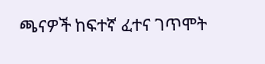ጫናዎች ከፍተኛ ፈተና ገጥሞት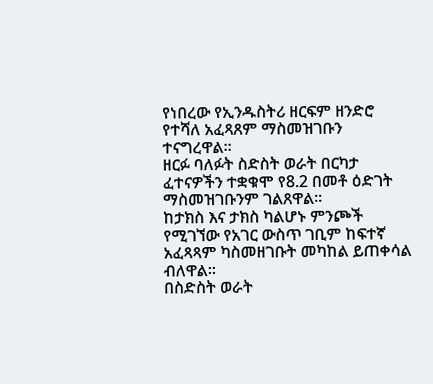የነበረው የኢንዱስትሪ ዘርፍም ዘንድሮ የተሻለ አፈጻጸም ማስመዝገቡን ተናግረዋል።
ዘርፉ ባለፉት ስድስት ወራት በርካታ ፈተናዎችን ተቋቁሞ የ8.2 በመቶ ዕድገት ማስመዝገቡንም ገልጸዋል።
ከታክስ እና ታክስ ካልሆኑ ምንጮች የሚገኘው የአገር ውስጥ ገቢም ከፍተኛ አፈጻጻም ካስመዘገቡት መካከል ይጠቀሳል ብለዋል።
በስድስት ወራት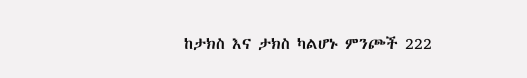ከታክስ እና ታክስ ካልሆኑ ምንጮች 222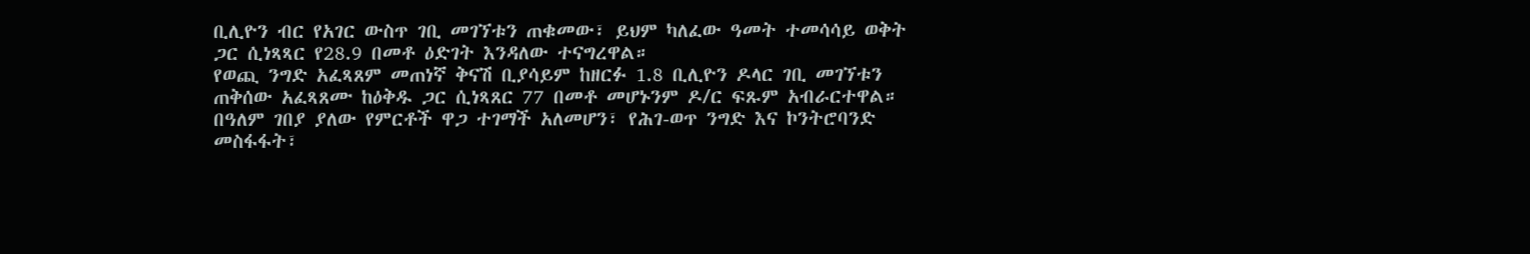ቢሊዮን ብር የአገር ውስጥ ገቢ መገኘቱን ጠቁመው፣ ይህም ካለፈው ዓመት ተመሳሳይ ወቅት ጋር ሲነጻጻር የ28.9 በመቶ ዕድገት እንዳለው ተናግረዋል።
የወጪ ንግድ አፈጻጸም መጠነኛ ቅናሽ ቢያሳይም ከዘርፉ 1.8 ቢሊዮን ዶላር ገቢ መገኘቱን ጠቅሰው አፈጻጸሙ ከዕቅዱ ጋር ሲነጻጸር 77 በመቶ መሆኑንም ዶ/ር ፍጹም አብራርተዋል።
በዓለም ገበያ ያለው የምርቶች ዋጋ ተገማች አለመሆን፣ የሕገ-ወጥ ንግድ እና ኮንትሮባንድ መስፋፋት፣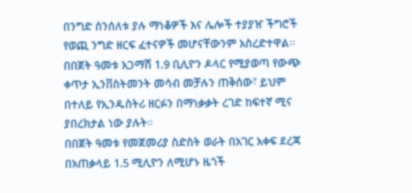በንግድ ሰንሰለቱ ያሉ ማነቆዎች እና ሌሎች ተያያዠ ችግሮች የወጪ ንግድ ዘርፍ ፈተናዎች መሆናቸውንም አስረድተዋል።
በበጀት ዓመቱ አጋማሽ 1.9 ቢሊዮን ዶላር የሚያወጣ የውጭ ቀጥታ ኢንቨስትመንት መሳብ መቻሉን ጠቅሰው፣ ይህም በተለይ የኢንዱስትሪ ዘርፉን በማነቃቃት ረገድ ከፍተኛ ሚና ያበረክታል ነው ያሉት።
በበጀት ዓመቱ የመጀመሪያ ስድስት ወራት በአገር አቀፍ ደረጃ በአጠቃላይ 1.5 ሚሊዮን ለሚሆኑ ዜጎች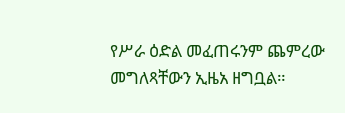የሥራ ዕድል መፈጠሩንም ጨምረው መግለጻቸውን ኢዜአ ዘግቧል።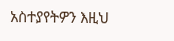አስተያየትዎን እዚህ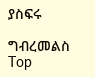ያስፍሩ

ግብረመልስ
Top